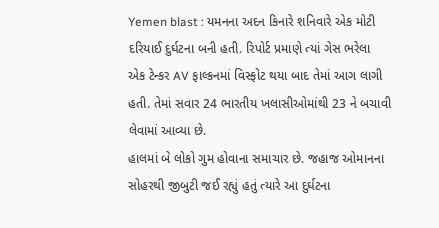Yemen blast : યમનના અદન કિનારે શનિવારે એક મોટી દરિયાઈ દુર્ઘટના બની હતી. રિપોર્ટ પ્રમાણે ત્યાં ગેસ ભરેલા એક ટેન્કર AV ફાલ્કનમાં વિસ્ફોટ થયા બાદ તેમાં આગ લાગી હતી. તેમાં સવાર 24 ભારતીય ખલાસીઓમાંથી 23 ને બચાવી લેવામાં આવ્યા છે.
હાલમાં બે લોકો ગુમ હોવાના સમાચાર છે. જહાજ ઓમાનના સોહરથી જીબુટી જઈ રહ્યું હતું ત્યારે આ દુર્ઘટના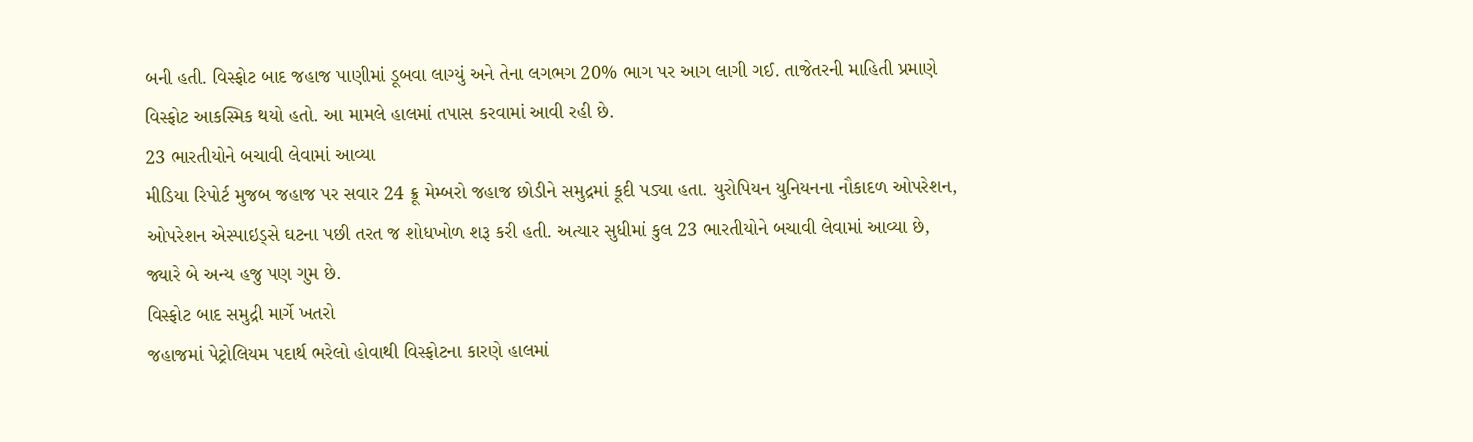બની હતી. વિસ્ફોટ બાદ જહાજ પાણીમાં ડૂબવા લાગ્યું અને તેના લગભગ 20% ભાગ પર આગ લાગી ગઈ. તાજેતરની માહિતી પ્રમાણે વિસ્ફોટ આકસ્મિક થયો હતો. આ મામલે હાલમાં તપાસ કરવામાં આવી રહી છે.
23 ભારતીયોને બચાવી લેવામાં આવ્યા
મીડિયા રિપોર્ટ મુજબ જહાજ પર સવાર 24 ક્રૂ મેમ્બરો જહાજ છોડીને સમુદ્રમાં કૂદી પડ્યા હતા. યુરોપિયન યુનિયનના નૌકાદળ ઓપરેશન, ઓપરેશન એસ્પાઇડ્સે ઘટના પછી તરત જ શોધખોળ શરૂ કરી હતી. અત્યાર સુધીમાં કુલ 23 ભારતીયોને બચાવી લેવામાં આવ્યા છે, જ્યારે બે અન્ય હજુ પણ ગુમ છે.
વિસ્ફોટ બાદ સમુદ્રી માર્ગે ખતરો
જહાજમાં પેટ્રોલિયમ પદાર્થ ભરેલો હોવાથી વિસ્ફોટના કારણે હાલમાં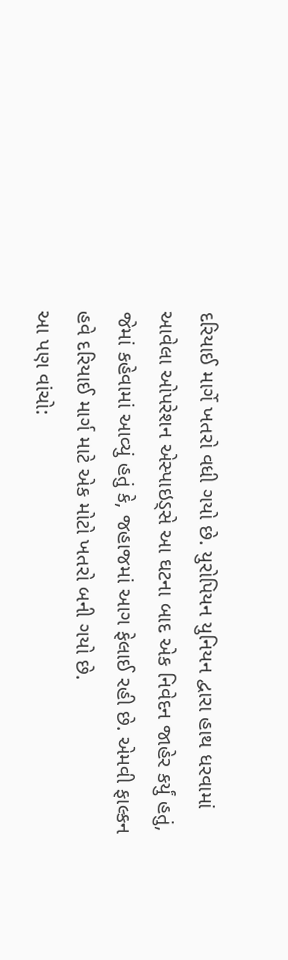દરિયાઈ માર્ગે ખતરો વધી ગયો છે. યુરોપિયન યુનિયન દ્વારા હાથ ધરવામાં આવેલા ઓપરેશન એસ્પાઇડ્સે આ ઘટના બાદ એક નિવેદન જાહેર કર્યું હતું, જેમાં કહેવામાં આવ્યું હતું કે, જહાજમાં આગ ફેલાઈ રહી છે. એમવી ફાલ્કન હવે દરિયાઈ માર્ગ માટે એક મોટો ખતરો બની ગયો છે.
આ પણ વાંચો: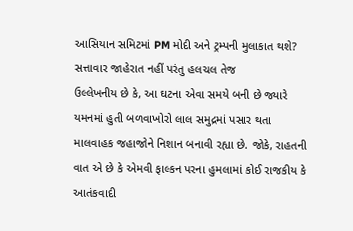આસિયાન સમિટમાં PM મોદી અને ટ્રમ્પની મુલાકાત થશે? સત્તાવાર જાહેરાત નહીં પરંતુ હલચલ તેજ
ઉલ્લેખનીય છે કે, આ ઘટના એવા સમયે બની છે જ્યારે યમનમાં હુતી બળવાખોરો લાલ સમુદ્રમાં પસાર થતા માલવાહક જહાજોને નિશાન બનાવી રહ્યા છે. જોકે, રાહતની વાત એ છે કે એમવી ફાલ્કન પરના હુમલામાં કોઈ રાજકીય કે આતંકવાદી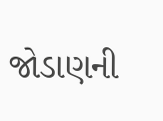જોડાણની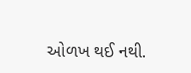ઓળખ થઈ નથી.